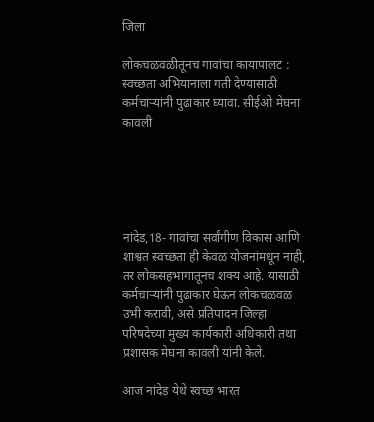जिला

लोकचळवळीतूनच गावांचा कायापालट : स्वच्छता अभियानाला गती देण्यासाठी कर्मचाऱ्यांनी पुढाकार घ्यावा. सीईओ मेघना कावली





नांदेड,18- गावांचा सर्वांगीण विकास आणि शाश्वत स्वच्छता ही केवळ योजनांमधून नाही, तर लोकसहभागातूनच शक्य आहे. यासाठी कर्मचाऱ्यांनी पुढाकार घेऊन लोकचळवळ उभी करावी, असे प्रतिपादन जिल्हा परिषदेच्या मुख्य कार्यकारी अधिकारी तथा प्रशासक मेघना कावली यांनी केले.

आज नांदेड येथे स्वच्छ भारत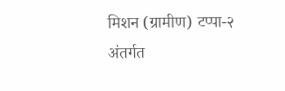मिशन (ग्रामीण) टप्पा-२ अंतर्गत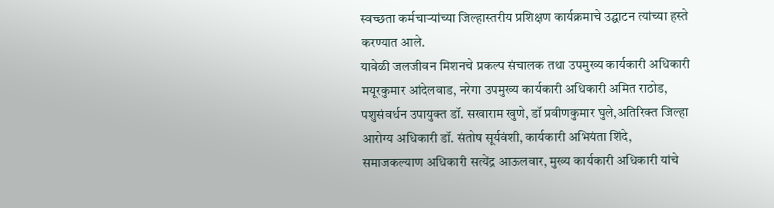स्वच्छता कर्मचाऱ्यांच्या जिल्हास्तरीय प्रशिक्षण कार्यक्रमाचे उद्घाटन त्यांच्या हस्ते करण्यात आले.
यावेळी जलजीवन मिशनचे प्रकल्प संचालक तथा उपमुख्य कार्यकारी अधिकारी मयूरकुमार आंदेलवाड, नरेगा उपमुख्य कार्यकारी अधिकारी अमित राठोड, पशुसंवर्धन उपायुक्त डॉ. सखाराम खुणे, डॉ प्रवीणकुमार घुले,अतिरिक्त जिल्हा आरोग्य अधिकारी डॉ. संतोष सूर्यवंशी, कार्यकारी अभियंता शिंदे, समाजकल्याण अधिकारी सत्येंद्र आऊलवार, मुख्य कार्यकारी अधिकारी यांचे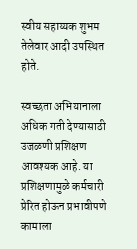स्वीय सहाय्यक शुभम तेलेवार आदी उपस्थित होते.

स्वच्छता अभियानाला अधिक गती देण्यासाठी उजळणी प्रशिक्षण आवश्यक आहे. या प्रशिक्षणामुळे कर्मचारी प्रेरित होऊन प्रभावीपणे कामाला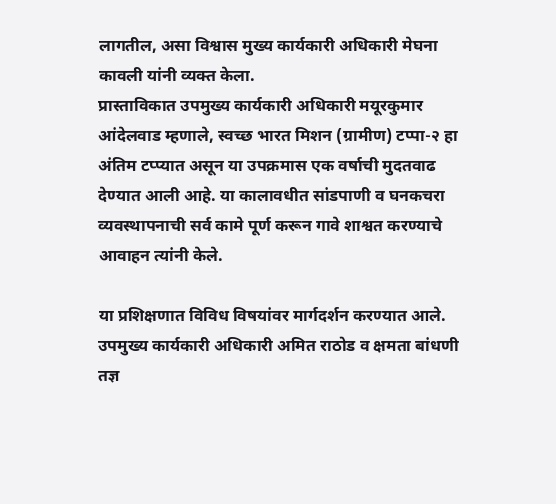लागतील, असा विश्वास मुख्य कार्यकारी अधिकारी मेघना कावली यांनी व्यक्त केला.
प्रास्ताविकात उपमुख्य कार्यकारी अधिकारी मयूरकुमार आंदेलवाड म्हणाले, स्वच्छ भारत मिशन (ग्रामीण) टप्पा-२ हा अंतिम टप्प्यात असून या उपक्रमास एक वर्षाची मुदतवाढ देण्यात आली आहे. या कालावधीत सांडपाणी व घनकचरा व्यवस्थापनाची सर्व कामे पूर्ण करून गावे शाश्वत करण्याचे आवाहन त्यांनी केले.

या प्रशिक्षणात विविध विषयांवर मार्गदर्शन करण्यात आले. उपमुख्य कार्यकारी अधिकारी अमित राठोड व क्षमता बांधणी तज्ञ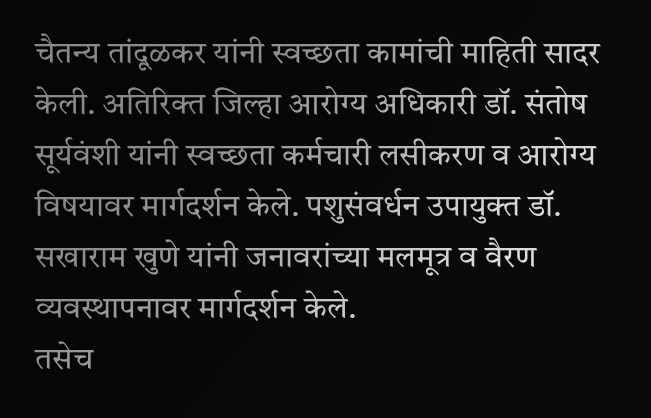चैतन्य तांदूळकर यांनी स्वच्छता कामांची माहिती सादर केली. अतिरिक्त जिल्हा आरोग्य अधिकारी डॉ. संतोष सूर्यवंशी यांनी स्वच्छता कर्मचारी लसीकरण व आरोग्य विषयावर मार्गदर्शन केले. पशुसंवर्धन उपायुक्त डॉ. सखाराम खुणे यांनी जनावरांच्या मलमूत्र व वैरण व्यवस्थापनावर मार्गदर्शन केले.
तसेच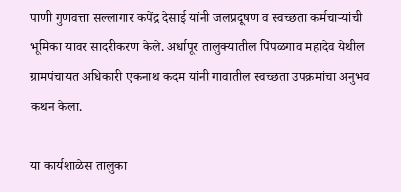पाणी गुणवत्ता सल्लागार कपेंद्र देसाई यांनी जलप्रदूषण व स्वच्छता कर्मचाऱ्यांची भूमिका यावर सादरीकरण केले. अर्धापूर तालुक्यातील पिंपळगाव महादेव येथील ग्रामपंचायत अधिकारी एकनाथ कदम यांनी गावातील स्वच्छता उपक्रमांचा अनुभव कथन केला.

या कार्यशाळेस तालुका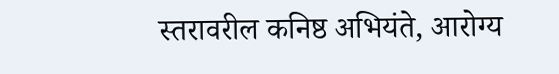स्तरावरील कनिष्ठ अभियंते, आरोग्य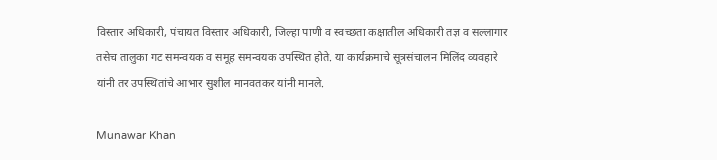विस्तार अधिकारी, पंचायत विस्तार अधिकारी, जिल्हा पाणी व स्वच्छता कक्षातील अधिकारी तज्ञ व सल्लागार तसेच तालुका गट समन्वयक व समूह समन्वयक उपस्थित होते. या कार्यक्रमाचे सूत्रसंचालन मिलिंद व्यवहारे यांनी तर उपस्थितांचे आभार सुशील मानवतकर यांनी मानले.

Munawar Khan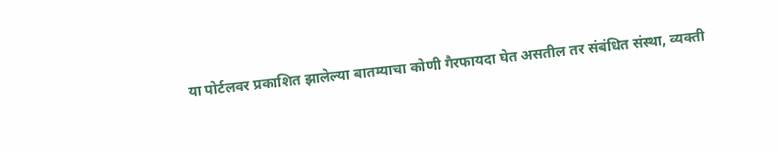या पोर्टलवर प्रकाशित झालेल्या बातम्याचा कोणी गैरफायदा घेत असतील तर संबंधित संस्था, व्यक्ती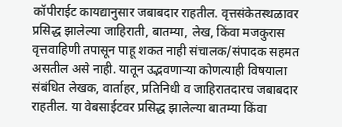कॉपीराईट कायद्यानुसार जबाबदार राहतील. वृत्तसंकेतस्थळावर प्रसिद्ध झालेल्या जाहिराती, बातम्या, लेख, किंवा मजकुरास वृत्तवाहिणी तपासून पाहू शकत नाही संचालक/संपादक सहमत असतील असे नाही. यातून उद्भवणाऱ्या कोणत्याही विषयाला संबंधित लेखक, वार्ताहर, प्रतिनिधी व जाहिरातदारच जबाबदार राहतील. या वेबसाईटवर प्रसिद्ध झालेल्या बातम्या किंवा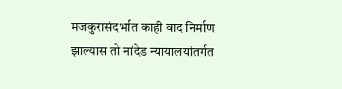मजकुरासंदर्भात काही वाद निर्माण झाल्यास तो नांदेड न्यायालयांतर्गत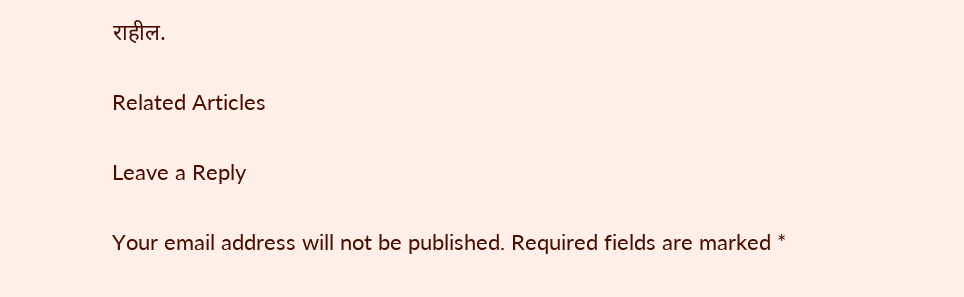राहील.

Related Articles

Leave a Reply

Your email address will not be published. Required fields are marked *